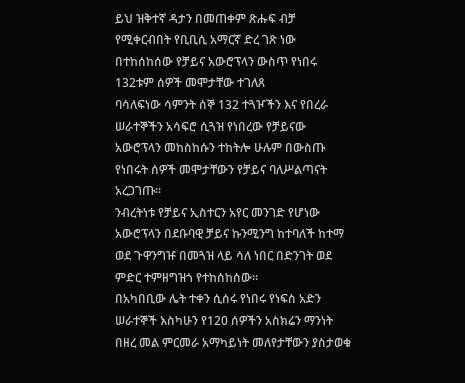ይህ ዝቅተኛ ዳታን በመጠቀም ጽሑፍ ብቻ የሚቀርብበት የቢቢሲ አማርኛ ድረ ገጽ ነው
በተከሰከሰው የቻይና አውሮፕላን ውስጥ የነበሩ 132ቱም ሰዎች መሞታቸው ተገለጸ
ባሳለፍነው ሳምንት ሰኞ 132 ተጓዦችን እና የበረራ ሠራተኞችን አሳፍሮ ሲጓዝ የነበረው የቻይናው አውሮፕላን መከስከሱን ተከትሎ ሁሉም በውስጡ የነበሩት ሰዎች መሞታቸውን የቻይና ባለሥልጣናት አረጋገጡ።
ንብረትነቱ የቻይና ኢስተርን አየር መንገድ የሆነው አውሮፕላን በደቡባዊ ቻይና ኩንሚንግ ከተባለች ከተማ ወደ ጉዋንግዡ በመጓዝ ላይ ሳለ ነበር በድንገት ወደ ምድር ተምዘግዝጎ የተከሰከሰው።
በአካበቢው ሌት ተቀን ሲሰሩ የነበሩ የነፍስ አድን ሠራተኞች እስካሁን የ120 ሰዎችን አስክሬን ማንነት በዘረ መል ምርመራ አማካይነት መለየታቸውን ያስታወቁ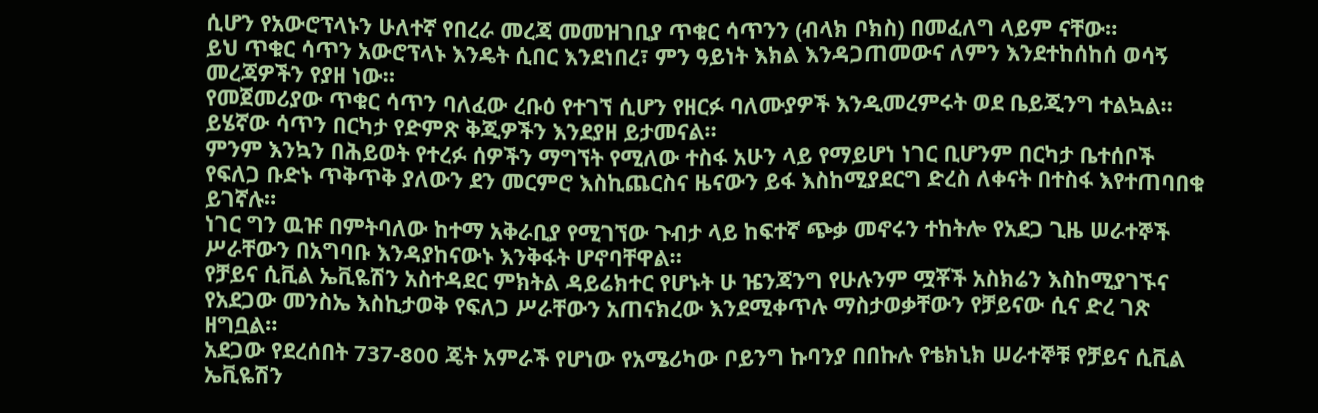ሲሆን የአውሮፕላኑን ሁለተኛ የበረራ መረጃ መመዝገቢያ ጥቁር ሳጥንን (ብላክ ቦክስ) በመፈለግ ላይም ናቸው።
ይህ ጥቁር ሳጥን አውሮፕላኑ እንዴት ሲበር እንደነበረ፣ ምን ዓይነት እክል እንዳጋጠመውና ለምን እንደተከሰከሰ ወሳኝ መረጃዎችን የያዘ ነው።
የመጀመሪያው ጥቁር ሳጥን ባለፈው ረቡዕ የተገኘ ሲሆን የዘርፉ ባለሙያዎች እንዲመረምሩት ወደ ቤይጂንግ ተልኳል። ይሄኛው ሳጥን በርካታ የድምጽ ቅጂዎችን እንደያዘ ይታመናል።
ምንም እንኳን በሕይወት የተረፉ ሰዎችን ማግኘት የሚለው ተስፋ አሁን ላይ የማይሆነ ነገር ቢሆንም በርካታ ቤተሰቦች የፍለጋ ቡድኑ ጥቅጥቅ ያለውን ደን መርምሮ እስኪጨርስና ዜናውን ይፋ እስከሚያደርግ ድረስ ለቀናት በተስፋ እየተጠባበቁ ይገኛሉ።
ነገር ግን ዉዡ በምትባለው ከተማ አቅራቢያ የሚገኘው ጉብታ ላይ ከፍተኛ ጭቃ መኖሩን ተከትሎ የአደጋ ጊዜ ሠራተኞች ሥራቸውን በአግባቡ እንዳያከናውኑ እንቅፋት ሆኖባቸዋል።
የቻይና ሲቪል ኤቪዬሽን አስተዳደር ምክትል ዳይሬክተር የሆኑት ሁ ዤንጃንግ የሁሉንም ሟቾች አስክሬን እስከሚያገኙና የአደጋው መንስኤ እስኪታወቅ የፍለጋ ሥራቸውን አጠናክረው እንደሚቀጥሉ ማስታወቃቸውን የቻይናው ሲና ድረ ገጽ ዘግቧል።
አደጋው የደረሰበት 737-800 ጄት አምራች የሆነው የአሜሪካው ቦይንግ ኩባንያ በበኩሉ የቴክኒክ ሠራተኞቹ የቻይና ሲቪል ኤቪዬሽን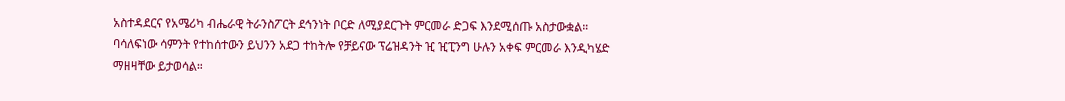አስተዳደርና የአሜሪካ ብሔራዊ ትራንስፖርት ደኅንነት ቦርድ ለሚያደርጉት ምርመራ ድጋፍ እንደሚሰጡ አስታውቋል።
ባሳለፍነው ሳምንት የተከሰተውን ይህንን አደጋ ተከትሎ የቻይናው ፕሬዝዳንት ዢ ዢፒንግ ሁሉን አቀፍ ምርመራ እንዲካሄድ ማዘዛቸው ይታወሳል።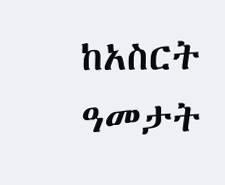ከአስርት ዓመታት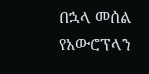በኋላ መሰል የአውሮፕላን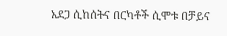አደጋ ሲከሰትና በርካቶች ሲሞቱ በቻይና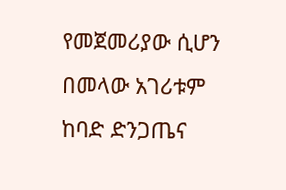የመጀመሪያው ሲሆን በመላው አገሪቱም ከባድ ድንጋጤና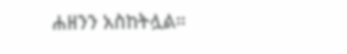ሐዘንን አስከትሏል።